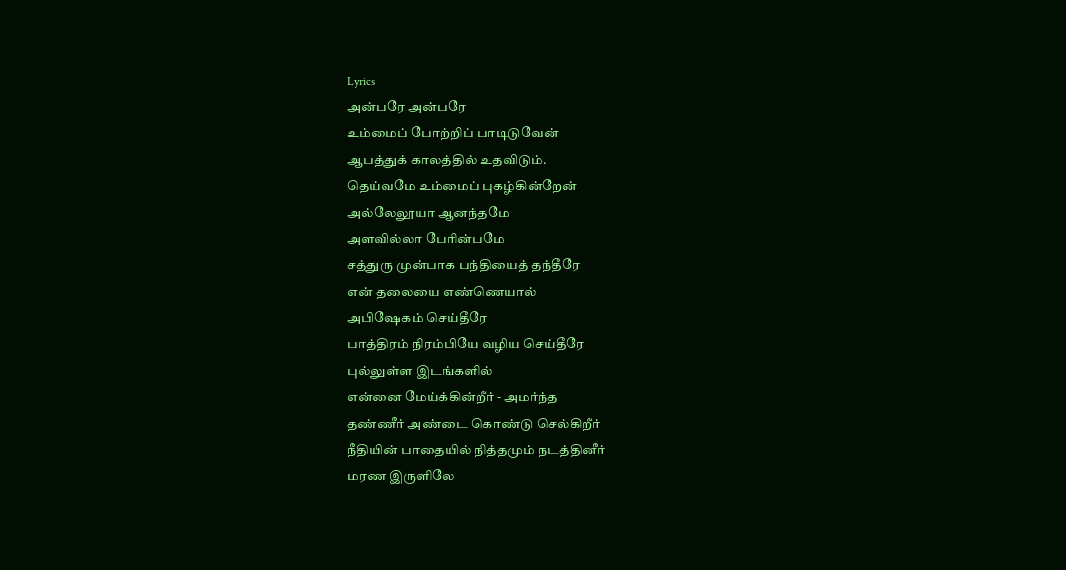Lyrics
அன்பரே அன்பரே
உம்மைப் போற்றிப் பாடிடுவேன்
ஆபத்துக் காலத்தில் உதவிடும்.
தெய்வமே உம்மைப் புகழ்கின்றேன்
அல்லேலூயா ஆனந்தமே
அளவில்லா பேரின்பமே
சத்துரு முன்பாக பந்தியைத் தந்தீரே
என் தலையை எண்ணெயால்
அபிஷேகம் செய்தீரே
பாத்திரம் நிரம்பியே வழிய செய்தீரே
புல்லுள்ள இடங்களில்
என்னை மேய்க்கின்றீர் - அமர்ந்த
தண்ணீர் அண்டை கொண்டு செல்கிறீர்
நீதியின் பாதையில் நித்தமும் நடத்தினீர்
மரண இருளிலே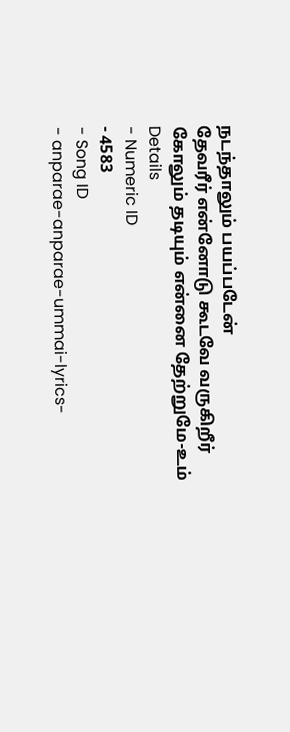நடந்தாலும் பயப்படேன்
தேவரீர் என்னோடு கூடவே வருகிறீர்
கோலும் தடியும் என்னை தேற்றுமே-உம்
Details
- Numeric ID
- 4583
- Song ID
- anparae-anparae-ummai-lyrics-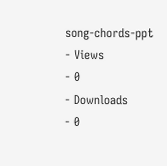song-chords-ppt
- Views
- 0
- Downloads
- 0